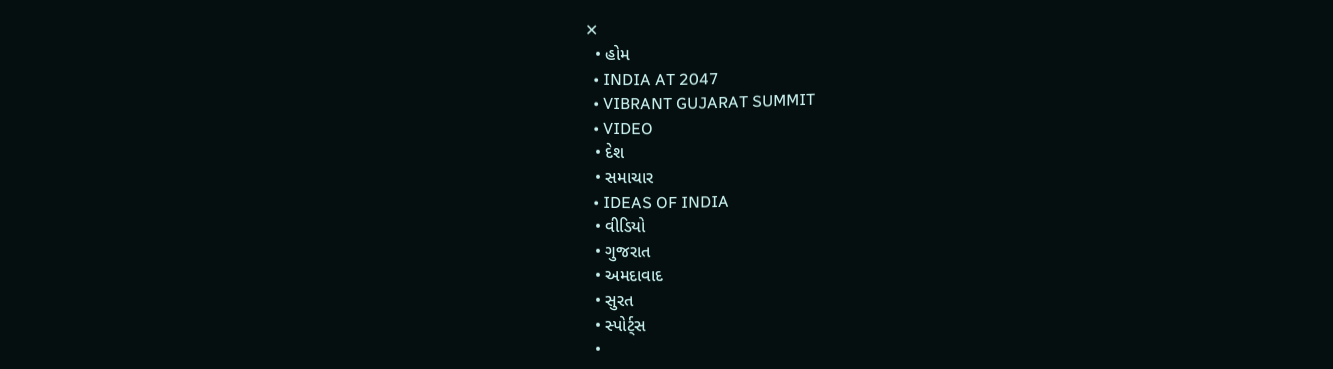✕
  • હોમ
  • INDIA AT 2047
  • VIBRANT GUJARAT SUMMIT
  • VIDEO
  • દેશ
  • સમાચાર
  • IDEAS OF INDIA
  • વીડિયો
  • ગુજરાત
  • અમદાવાદ
  • સુરત
  • સ્પોર્ટ્સ
  •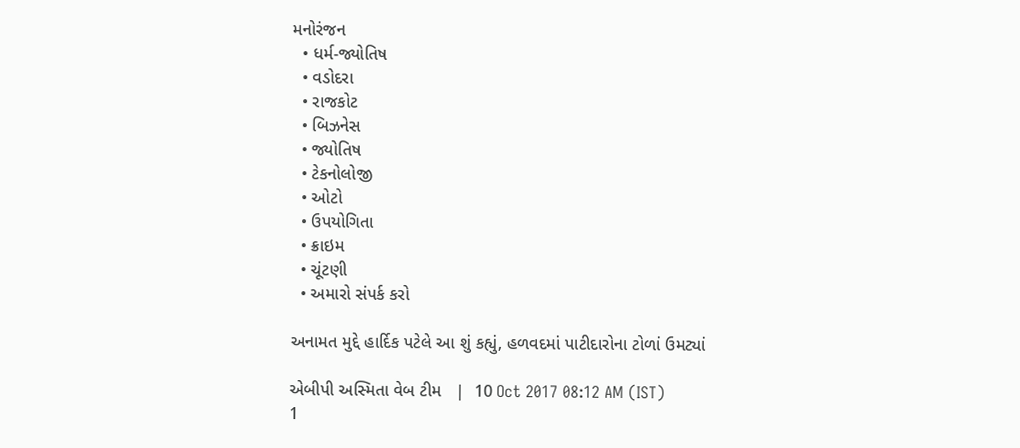મનોરંજન
  • ધર્મ-જ્યોતિષ
  • વડોદરા
  • રાજકોટ
  • બિઝનેસ
  • જ્યોતિષ
  • ટેકનોલોજી
  • ઓટો
  • ઉપયોગિતા
  • ક્રાઇમ
  • ચૂંટણી
  • અમારો સંપર્ક કરો

અનામત મુદ્દે હાર્દિક પટેલે આ શું કહ્યું, હળવદમાં પાટીદારોના ટોળાં ઉમટ્યાં

એબીપી અસ્મિતા વેબ ટીમ   |  10 Oct 2017 08:12 AM (IST)
1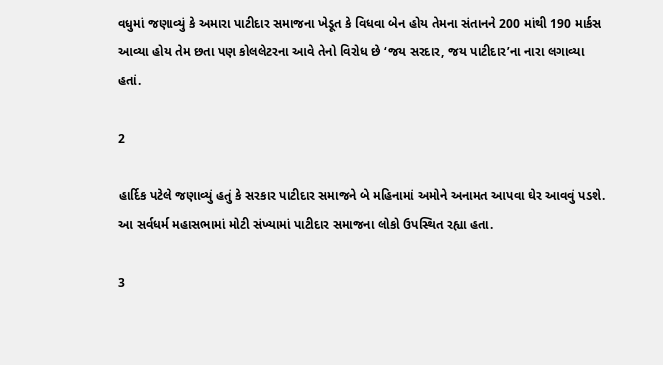વધુમાં જણાવ્યું કે અમારા પાટીદાર સમાજના ખેડૂત કે વિધવા બેન હોય તેમના સંતાનને 200 માંથી 190 માર્કસ આવ્યા હોય તેમ છતા પણ કોલલેટરના આવે તેનો વિરોધ છે ‘જય સરદાર, જય પાટીદાર’ના નારા લગાવ્યા હતાં.

2

હાર્દિક પટેલે જણાવ્યું હતું કે સરકાર પાટીદાર સમાજને બે મહિનામાં અમોને અનામત આપવા ઘેર આવવું પડશે. આ સર્વધર્મ મહાસભામાં મોટી સંખ્યામાં પાટીદાર સમાજના લોકો ઉપસ્થિત રહ્યા હતા.

3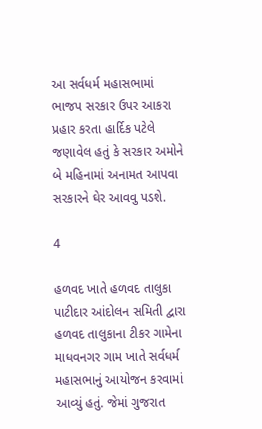આ સર્વધર્મ મહાસભામાં ભાજપ સરકાર ઉપર આકરા પ્રહાર કરતા હાર્દિક પટેલે જણાવેલ હતું કે સરકાર અમોને બે મહિનામાં અનામત આપવા સરકારને ઘેર આવવુ પડશે.

4

હળવદ ખાતે હળવદ તાલુકા પાટીદાર આંદોલન સમિતી દ્વારા હળવદ તાલુકાના ટીકર ગામેના માધવનગર ગામ ખાતે સર્વધર્મ મહાસભાનું આયોજન કરવામાં આવ્યું હતું. જેમાં ગુજરાત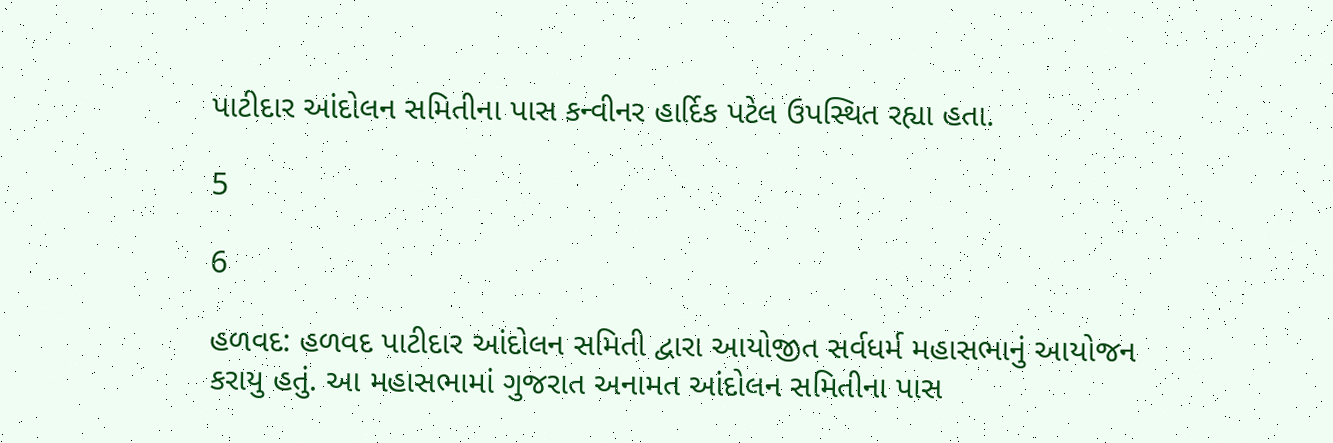પાટીદાર આંદોલન સમિતીના પાસ કન્વીનર હાર્દિક પટેલ ઉપસ્થિત રહ્યા હતા.

5

6

હળવદ: હળવદ પાટીદાર આંદોલન સમિતી દ્વારા આયોજીત સર્વધર્મ મહાસભાનું આયોજન કરાયુ હતું. આ મહાસભામાં ગુજરાત અનામત આંદોલન સમિતીના પાસ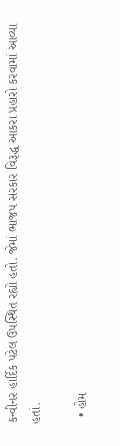કન્વીનર હાર્દિક પટેલ ઉપસ્થિત રહ્યો હતો. જેમાં ભાજપ સરકાર વિરૂદ્ધ આકરા પ્રહારો કરવામાં આવ્યા હતાં.

  • હોમ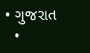• ગુજરાત
  •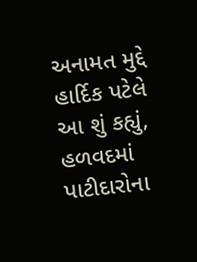અનામત મુદ્દે હાર્દિક પટેલે આ શું કહ્યું, હળવદમાં પાટીદારોના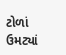ટોળાં ઉમટ્યાં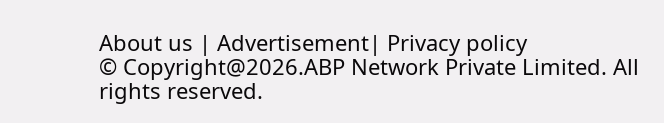About us | Advertisement| Privacy policy
© Copyright@2026.ABP Network Private Limited. All rights reserved.